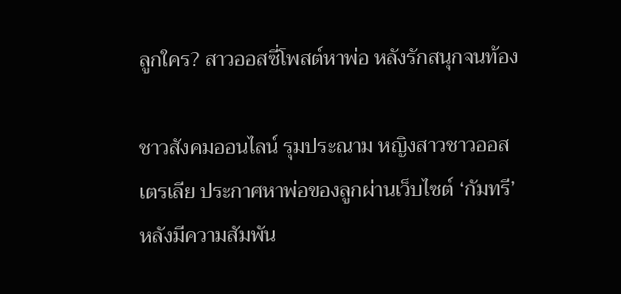ลูกใคร? สาวออสซี่โพสต์หาพ่อ หลังรักสนุกจนท้อง

ชาวสังคมออนไลน์ รุมประณาม หญิงสาวชาวออสเตรเลีย ประกาศหาพ่อของลูกผ่านเว็บไซต์ ‘กัมทรี’ หลังมีความสัมพัน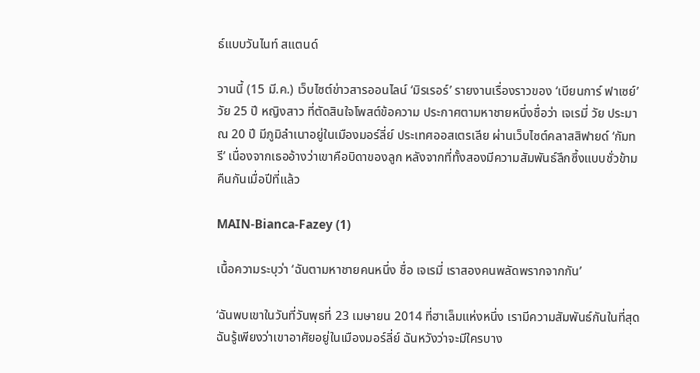ธ์แบบวันไนท์ สแตนด์

วานนี้ (15 มี.ค.) เว็บไซต์ข่าวสารออนไลน์ ‘มิรเรอร์’ รายงานเรื่องราวของ ‘เบียนการ์ ฟาเซย์’ วัย 25 ปี หญิงสาว ที่ตัดสินใจโพสต์ข้อความ ประกาศตามหาชายหนึ่งชื่อว่า เจเรมี่ วัย ประมาณ 20 ปี มีภูมิลำเนาอยู่ในเมืองมอร์ลี่ย์ ประเทศออสเตรเลีย ผ่านเว็บไซต์คลาสสิฟายด์ ‘กัมทรี’ เนื่องจากเธออ้างว่าเขาคือบิดาของลูก หลังจากที่ทั้งสองมีความสัมพันธ์ลึกซึ้งแบบชั่วข้ามคืนกันเมื่อปีที่แล้ว

MAIN-Bianca-Fazey (1)

เนื้อความระบุว่า ‘ฉันตามหาชายคนหนึ่ง ชื่อ เจเรมี่ เราสองคนพลัดพรากจากกัน’

‘ฉันพบเขาในวันที่วันพุธที่ 23 เมษายน 2014 ที่ฮาเล็มแห่งหนึ่ง เรามีความสัมพันธ์กันในที่สุด ฉันรู้เพียงว่าเขาอาศัยอยู่ในเมืองมอร์ลี่ย์ ฉันหวังว่าจะมีใครบาง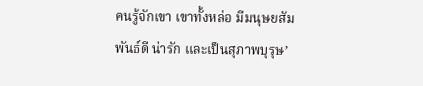คนรู้จักเขา เขาทั้งหล่อ มีมนุษยสัมพันธ์ดี น่ารัก และเป็นสุภาพบุรุษ’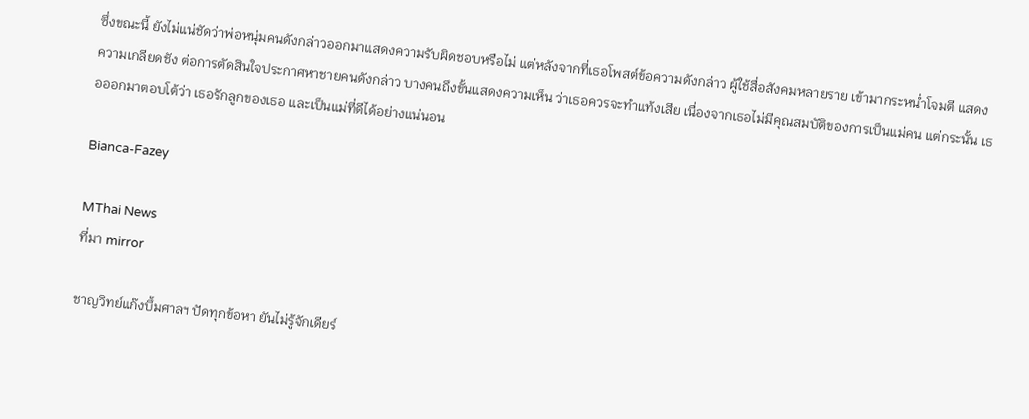ซึ่งขณะนี้ ยังไม่แน่ชัดว่าพ่อหนุ่มคนดังกล่าวออกมาแสดงความรับผิดชอบหรือไม่ แต่หลังจากที่เธอโพสต์ข้อความดังกล่าว ผู้ใช้สื่อสังคมหลายราย เข้ามากระหน่ำโจมตี แสดงความเกลียดชัง ต่อการตัดสินใจประกาศหาชายคนดังกล่าว บางคนถึงขั้นแสดงความเห็น ว่าเธอควรจะทำแท้งเสีย เนื่องจากเธอไม่มีคุณสมบัติของการเป็นแม่คน แต่กระนั้น เธอออกมาตอบโต้ว่า เธอรักลูกของเธอ และเป็นแม่ที่ดีได้อย่างแน่นอน

Bianca-Fazey

MThai News
ที่มา mirror

ชาญวิทย์แก๊งบึ้มศาลฯ ปัดทุกข้อหา ยันไม่รู้จักเดียร์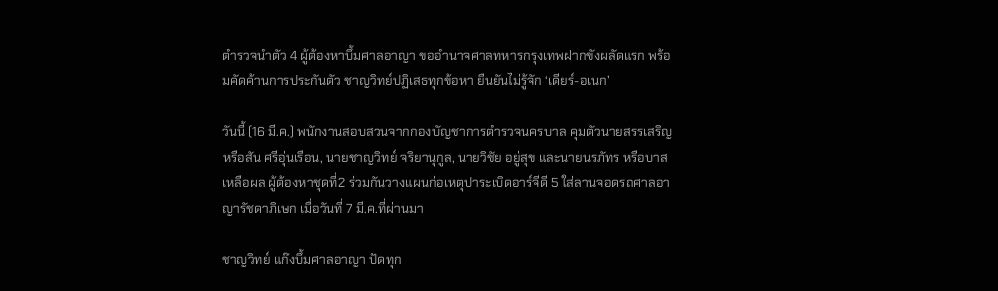ตำรวจนำตัว 4 ผู้ต้องหาบึ้มศาลอาญา ขออำนาจศาลทหารกรุงเทพฝากขังผลัดแรก พร้อมคัดค้านการประกันตัว ชาญวิทย์ปฏิเสธทุกข้อหา ยืนยันไม่รู้จัก ‘เดียร์-อเนก’

วันนี้ (16 มี.ค.) พนักงานสอบสวนจากกองบัญชาการตำรวจนครบาล คุมตัวนายสรรเสริญ หรือสัน ศรีอุ่นเรือน, นายชาญวิทย์ จริยานุกูล, นายวิชัย อยู่สุข และนายนรภัทร หรือบาส เหลือผล ผู้ต้องหาชุดที่2 ร่วมกันวางแผนก่อเหตุปาระเบิดอาร์จีดี 5 ใส่ลานจอดรถศาลอาญารัชดาภิเษก เมื่อวันที่ 7 มี.ค.ที่ผ่านมา

ชาญวิทย์ แก๊งบึ้มศาลอาญา ปัดทุก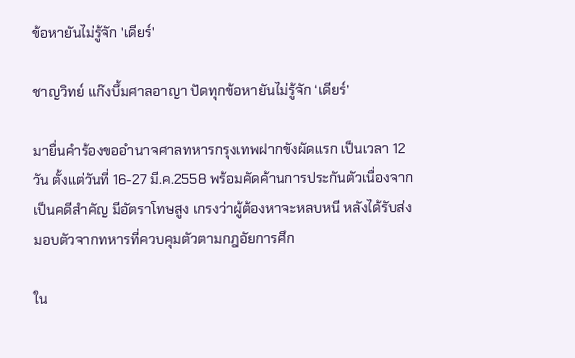ข้อหายันไม่รู้จัก 'เดียร์'

ชาญวิทย์ แก๊งบึ้มศาลอาญา ปัดทุกข้อหายันไม่รู้จัก ‘เดียร์’

มายื่นคำร้องขออำนาจศาลทหารกรุงเทพฝากขังผัดแรก เป็นเวลา 12 วัน ตั้งแต่วันที่ 16-27 มี.ค.2558 พร้อมคัดค้านการประกันตัวเนื่องจากเป็นคดีสำคัญ มีอัตราโทษสูง เกรงว่าผู้ต้องหาจะหลบหนี หลังได้รับส่งมอบตัวจากทหารที่ควบคุมตัวตามกฎอัยการศึก

ใน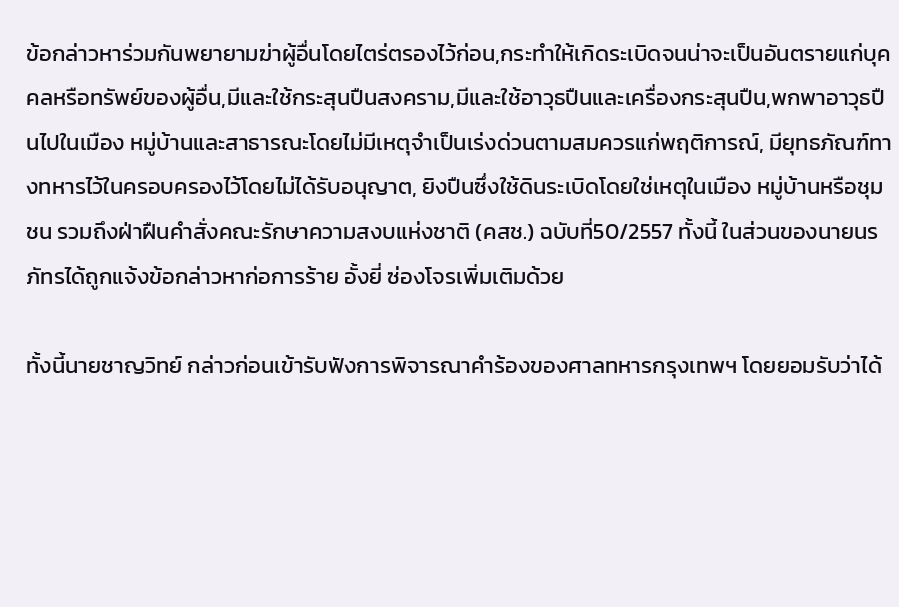ข้อกล่าวหาร่วมกันพยายามฆ่าผู้อื่นโดยไตร่ตรองไว้ก่อน,กระทำให้เกิดระเบิดจนน่าจะเป็นอันตรายแก่บุคคลหรือทรัพย์ของผู้อื่น,มีและใช้กระสุนปืนสงคราม,มีและใช้อาวุธปืนและเครื่องกระสุนปืน,พกพาอาวุธปืนไปในเมือง หมู่บ้านและสาธารณะโดยไม่มีเหตุจำเป็นเร่งด่วนตามสมควรแก่พฤติการณ์, มียุทธภัณฑ์ทางทหารไว้ในครอบครองไว้โดยไม่ได้รับอนุญาต, ยิงปืนซึ่งใช้ดินระเบิดโดยใช่เหตุในเมือง หมู่บ้านหรือชุมชน รวมถึงฝ่าฝืนคำสั่งคณะรักษาความสงบแห่งชาติ (คสช.) ฉบับที่50/2557 ทั้งนี้ ในส่วนของนายนรภัทรได้ถูกแจ้งข้อกล่าวหาก่อการร้าย อั้งยี่ ซ่องโจรเพิ่มเติมด้วย

ทั้งนี้นายชาญวิทย์ กล่าวก่อนเข้ารับฟังการพิจารณาคำร้องของศาลทหารกรุงเทพฯ โดยยอมรับว่าได้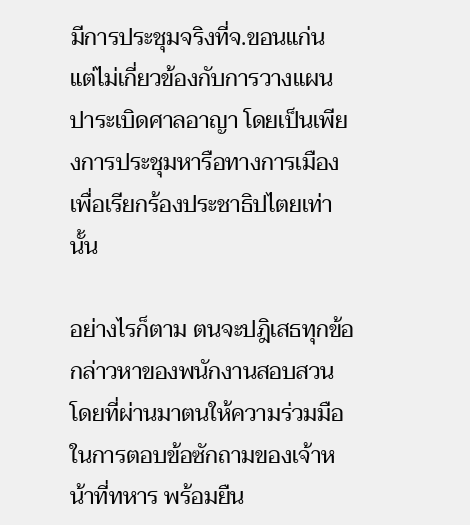มีการประชุมจริงที่จ.ขอนแก่น แต่ไม่เกี่ยวข้องกับการวางแผนปาระเบิดศาลอาญา โดยเป็นเพียงการประชุมหารือทางการเมือง เพื่อเรียกร้องประชาธิปไตยเท่านั้น

อย่างไรก็ตาม ตนจะปฎิเสธทุกข้อกล่าวหาของพนักงานสอบสวน โดยที่ผ่านมาตนให้ความร่วมมือในการตอบข้อซักถามของเจ้าหน้าที่ทหาร พร้อมยืน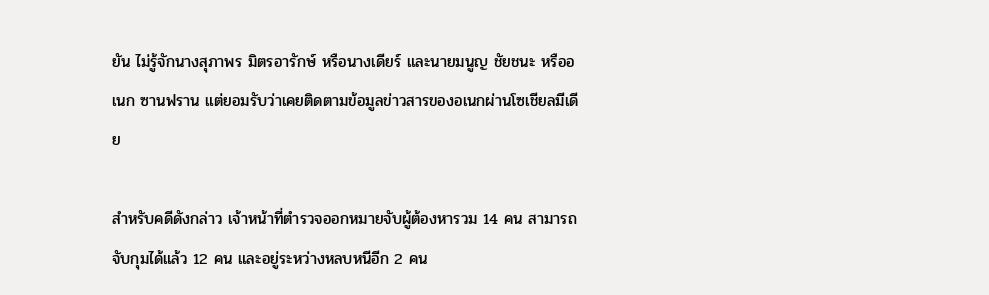ยัน ไม่รู้จักนางสุภาพร มิตรอารักษ์ หรือนางเดียร์ และนายมนูญ ชัยชนะ หรืออเนก ซานฟราน แต่ยอมรับว่าเคยติดตามข้อมูลข่าวสารของอเนกผ่านโซเชียลมีเดีย

สำหรับคดีดังกล่าว เจ้าหน้าที่ตำรวจออกหมายจับผู้ต้องหารวม 14 คน สามารถจับกุมได้แล้ว 12 คน และอยู่ระหว่างหลบหนีอีก 2 คน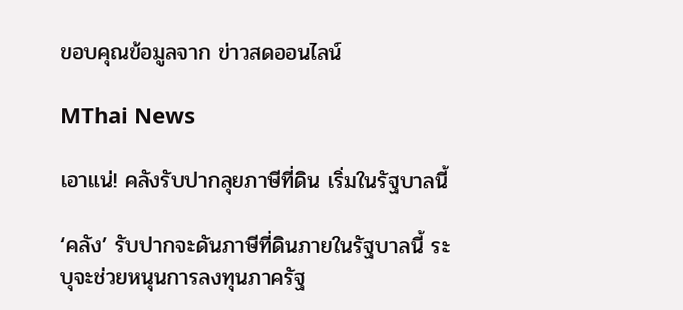ขอบคุณข้อมูลจาก ข่าวสดออนไลน์

MThai News

เอาแน่! คลังรับปากลุยภาษีที่ดิน เริ่มในรัฐบาลนี้

‘คลัง’ รับปากจะดันภาษีที่ดินภายในรัฐบาลนี้ ระบุจะช่วยหนุนการลงทุนภาครัฐ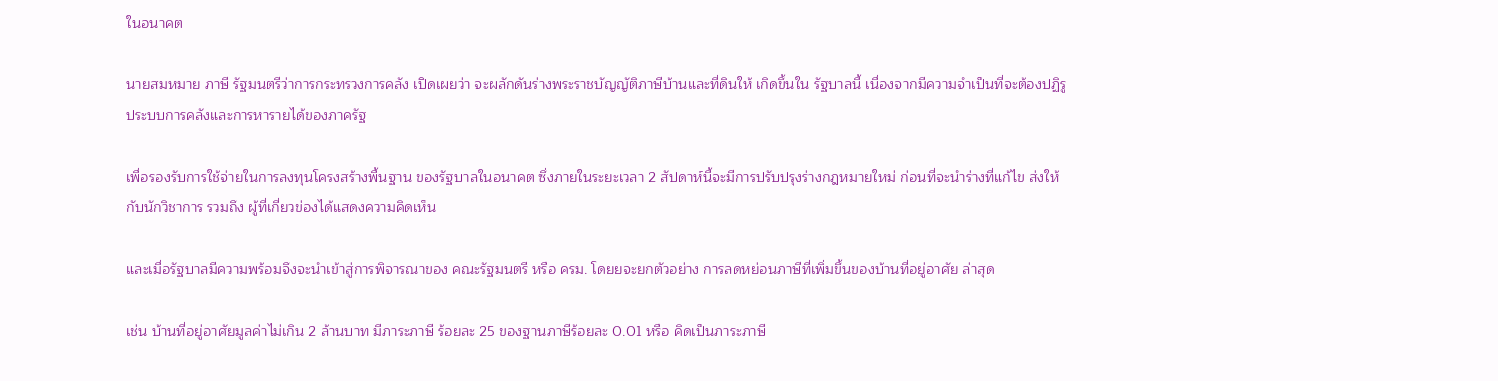ในอนาคต

นายสมหมาย ภาษี รัฐมนตรีว่าการกระทรวงการคลัง เปิดเผยว่า จะผลักดันร่างพระราชบัญญัติภาษีบ้านและที่ดินให้ เกิดขึ้นใน รัฐบาลนี้ เนื่องจากมีความจำเป็นที่จะต้องปฏิรูประบบการคลังและการหารายได้ของภาครัฐ

เพื่อรองรับการใช้จ่ายในการลงทุนโครงสร้างพื้นฐาน ของรัฐบาลในอนาคต ซึ่งภายในระยะเวลา 2 สัปดาห์นี้จะมีการปรับปรุงร่างกฎหมายใหม่ ก่อนที่จะนำร่างที่แก้ไข ส่งให้กับนักวิชาการ รวมถึง ผู้ที่เกี่ยวข่องได้แสดงความคิดเห็น

และเมื่อรัฐบาลมีความพร้อมจึงจะนำเข้าสู่การพิจารณาของ คณะรัฐมนตรี หรือ ครม. โดยยจะยกตัวอย่าง การลดหย่อนภาษีที่เพิ่มขึ้นของบ้านที่อยู่อาศัย ล่าสุด

เช่น บ้านที่อยู่อาศัยมูลค่าไม่เกิน 2 ล้านบาท มีภาระภาษี ร้อยละ 25 ของฐานภาษีร้อยละ 0.01 หรือ คิดเป็นภาระภาษี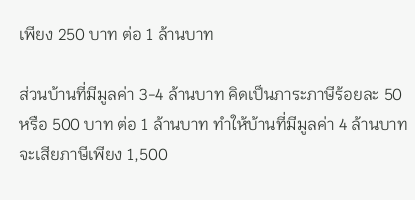เพียง 250 บาท ต่อ 1 ล้านบาท

ส่วนบ้านที่มีมูลค่า 3-4 ล้านบาท คิดเป็นภาระภาษีร้อยละ 50 หรือ 500 บาท ต่อ 1 ล้านบาท ทำให้บ้านที่มีมูลค่า 4 ล้านบาทจะเสียภาษีเพียง 1,500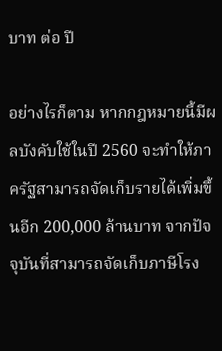บาท ต่อ ปี

อย่างไรก็ตาม หากกฎหมายนี้มีผลบังคับใช้ในปี 2560 จะทำให้ภาครัฐสามารถจัดเก็บรายได้เพิ่มขึ้นอีก 200,000 ล้านบาท จากปัจจุบันที่สามารถจัดเก็บภาษีโรง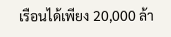เรือนได้เพียง 20,000 ล้า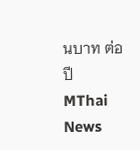นบาท ต่อ ปี
MThai News